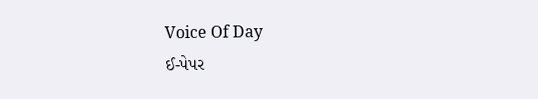Voice Of Day
ઈ-પેપર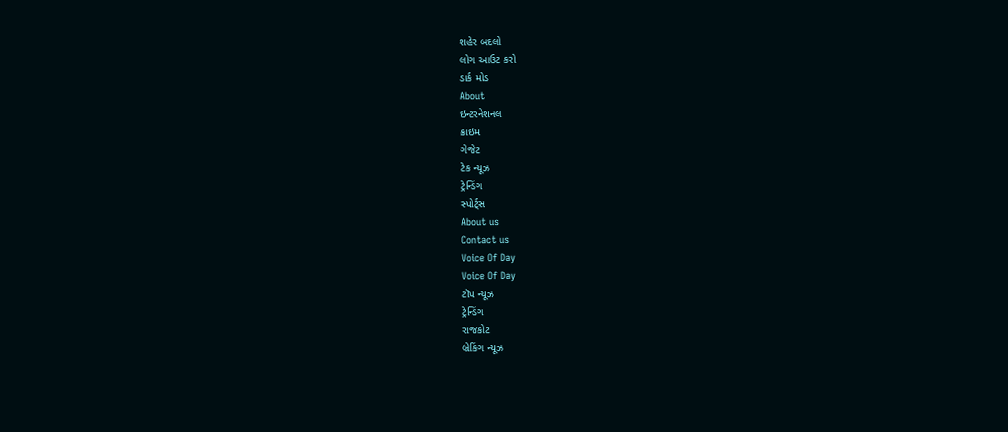શહેર બદલો
લોગ આઉટ કરો
ડાર્ક મોડ
About
ઇન્ટરનેશનલ
ક્રાઇમ
ગેજેટ
ટેક ન્યૂઝ
ટ્રેન્ડિંગ
સ્પોર્ટ્સ
About us
Contact us
Voice Of Day
Voice Of Day
ટૉપ ન્યૂઝ
ટ્રેન્ડિંગ
રાજકોટ
બ્રેકિંગ ન્યૂઝ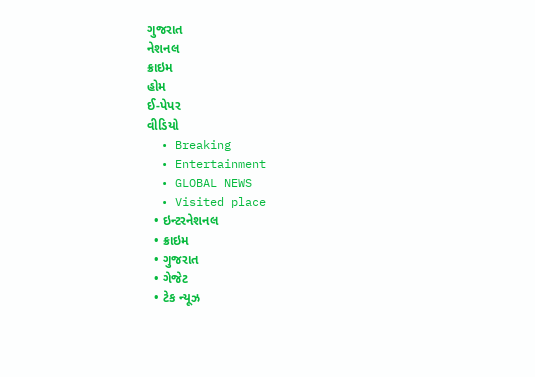ગુજરાત
નેશનલ
ક્રાઇમ
હોમ
ઈ-પેપર
વીડિયો
  • Breaking
  • Entertainment
  • GLOBAL NEWS
  • Visited place
  • ઇન્ટરનેશનલ
  • ક્રાઇમ
  • ગુજરાત
  • ગેજેટ
  • ટેક ન્યૂઝ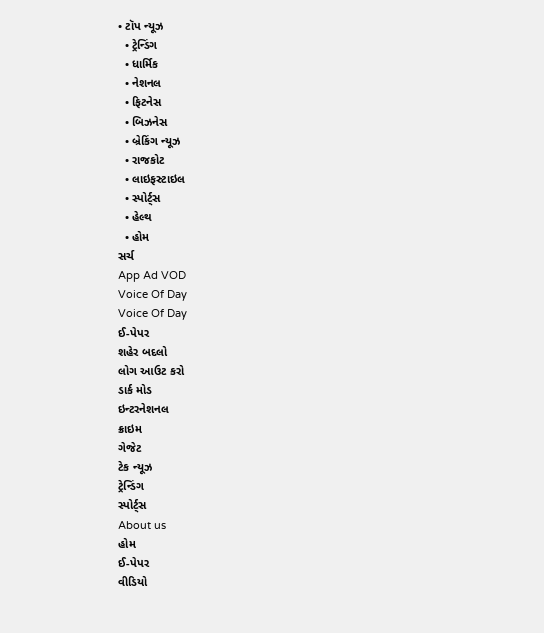• ટૉપ ન્યૂઝ
  • ટ્રેન્ડિંગ
  • ધાર્મિક
  • નેશનલ
  • ફિટનેસ
  • બિઝનેસ
  • બ્રેકિંગ ન્યૂઝ
  • રાજકોટ
  • લાઇફસ્ટાઇલ
  • સ્પોર્ટ્સ
  • હેલ્થ
  • હોમ
સર્ચ
App Ad VOD
Voice Of Day
Voice Of Day
ઈ-પેપર
શહેર બદલો
લોગ આઉટ કરો
ડાર્ક મોડ
ઇન્ટરનેશનલ
ક્રાઇમ
ગેજેટ
ટેક ન્યૂઝ
ટ્રેન્ડિંગ
સ્પોર્ટ્સ
About us
હોમ
ઈ-પેપર
વીડિયો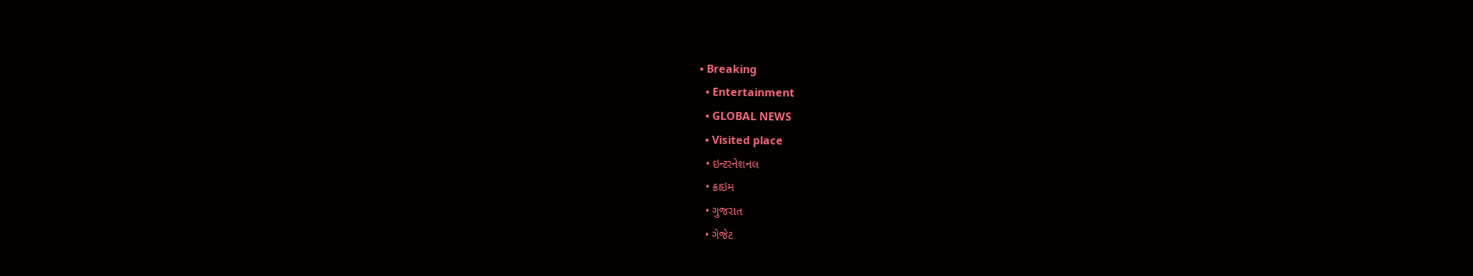• Breaking
  • Entertainment
  • GLOBAL NEWS
  • Visited place
  • ઇન્ટરનેશનલ
  • ક્રાઇમ
  • ગુજરાત
  • ગેજેટ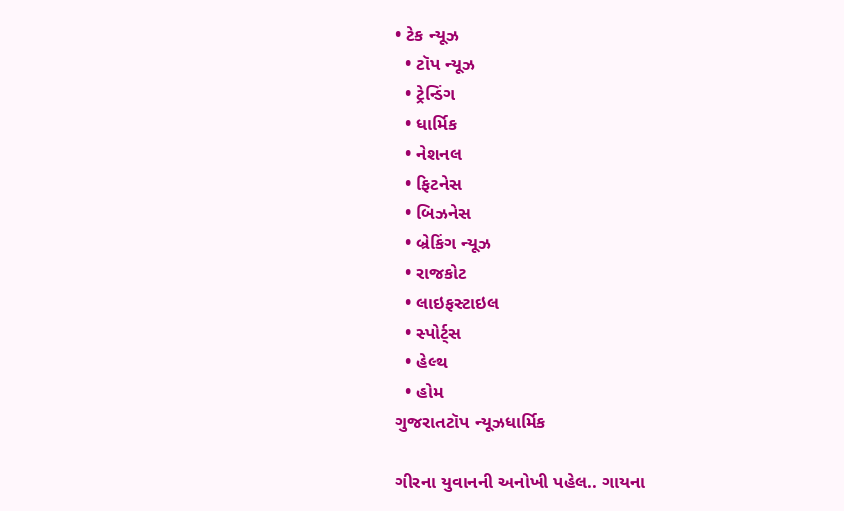• ટેક ન્યૂઝ
  • ટૉપ ન્યૂઝ
  • ટ્રેન્ડિંગ
  • ધાર્મિક
  • નેશનલ
  • ફિટનેસ
  • બિઝનેસ
  • બ્રેકિંગ ન્યૂઝ
  • રાજકોટ
  • લાઇફસ્ટાઇલ
  • સ્પોર્ટ્સ
  • હેલ્થ
  • હોમ
ગુજરાતટૉપ ન્યૂઝધાર્મિક

ગીરના યુવાનની અનોખી પહેલ.. ગાયના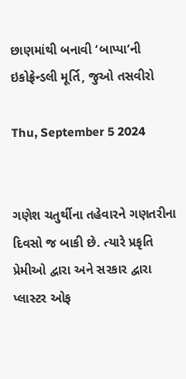છાણમાંથી બનાવી ‘બાપ્પા’ની ઇકોફ્રેન્ડલી મૂર્તિ, જુઓ તસવીરો

Thu, September 5 2024


ગણેશ ચતુર્થીના તહેવારને ગણતરીના દિવસો જ બાકી છે. ત્યારે પ્રકૃતિ પ્રેમીઓ દ્વારા અને સરકાર દ્વારા પ્લાસ્ટર ઓફ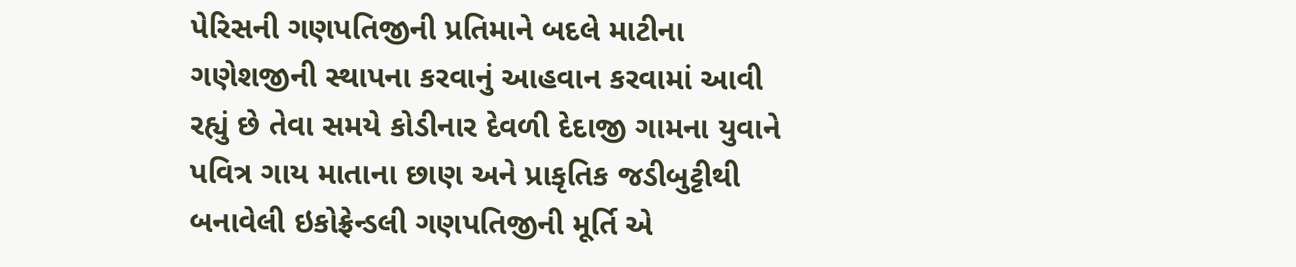પેરિસની ગણપતિજીની પ્રતિમાને બદલે માટીના ગણેશજીની સ્થાપના કરવાનું આહવાન કરવામાં આવી રહ્યું છે તેવા સમયે કોડીનાર દેવળી દેદાજી ગામના યુવાને પવિત્ર ગાય માતાના છાણ અને પ્રાકૃતિક જડીબુટ્ટીથી બનાવેલી ઇકોફ્રેન્ડલી ગણપતિજીની મૂર્તિ એ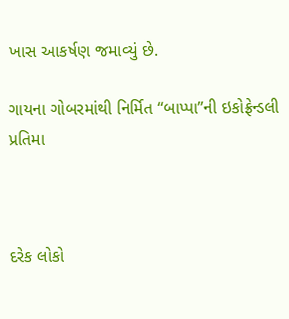ખાસ આકર્ષણ જમાવ્યું છે.

ગાયના ગોબરમાંથી નિર્મિત “બાપ્પા”ની ઇકોફ્રેન્ડલી પ્રતિમા



દરેક લોકો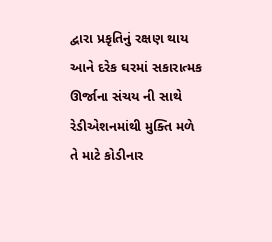દ્વારા પ્રકૃતિનું રક્ષણ થાય આને દરેક ઘરમાં સકારાત્મક ઊર્જાના સંચય ની સાથે રેડીએશનમાંથી મુક્તિ મળે તે માટે કોડીનાર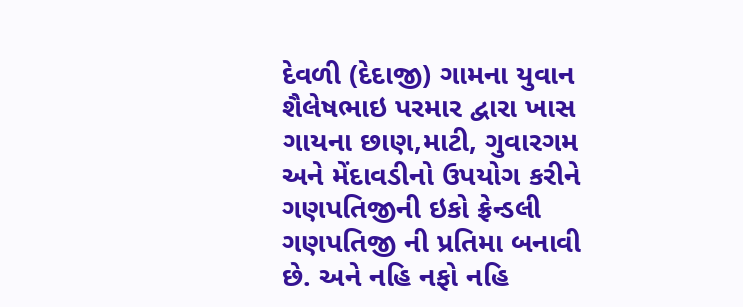દેવળી (દેદાજી) ગામના યુવાન શૈલેષભાઇ પરમાર દ્વારા ખાસ ગાયના છાણ,માટી, ગુવારગમ અને મેંદાવડીનો ઉપયોગ કરીને ગણપતિજીની ઇકો ફ્રેન્ડલી ગણપતિજી ની પ્રતિમા બનાવી છે. અને નહિ નફો નહિ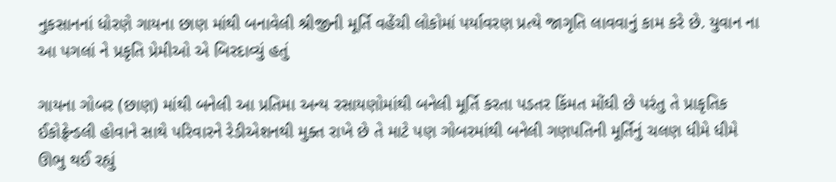નુકસાનનાં ધોરણે ગાયના છાણ માંથી બનાવેલી શ્રીજીની મૂર્તિ વહેંચી લોકોમાં પર્યાવરણ પ્રત્યે જાગૃતિ લાવવાનું કામ કરે છે. યુવાન ના આ પગલાં ને પ્રકૃતિ પ્રેમીઓ એ બિરદાવ્યું હતું

ગાયના ગોબર (છાણ) માંથી બનેલી આ પ્રતિમા અન્ય રસાયણોમાંથી બનેલી મૂર્તિ કરતા પડતર કિંમત મોંઘી છે પરંતુ તે પ્રાકૃતિક ઈકોફ્રેન્ડલી હોવાને સાથે પરિવારને રેડીએશનથી મુક્ત રાખે છે તે માટે પણ ગોબરમાંથી બનેલી ગણપતિની મૂર્તિનું ચલણ ધીમે ધીમે ઊભુ થઈ રહ્યું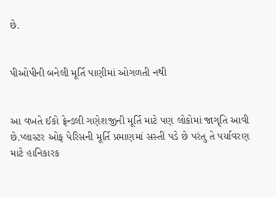છે.


પીઓપીની બનેલી મૂર્તિ પાણીમાં ઓગળતી નથી


આ વખતે ઈકો ફ્રેન્ડલી ગણેશજીની મૂર્તિ માટે પણ લોકોમાં જાગૃતિ આવી છે.પ્લાસ્ટર ઓફ પેરિસની મૂર્તિ પ્રમાણમાં સસ્તી પડે છે પરંતુ તે પર્યાવરણ માટે હાનિકારક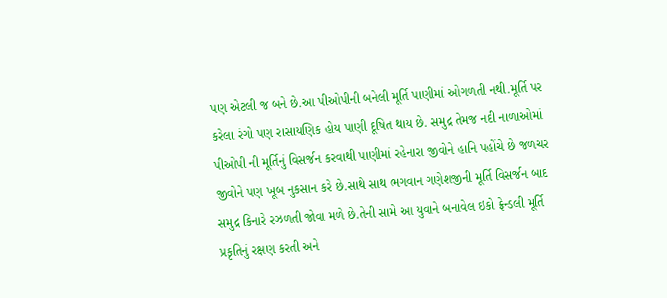પણ એટલી જ બને છે.આ પીઓપીની બનેલી મૂર્તિ પાણીમાં ઓગળતી નથી.મૂર્તિ પર કરેલા રંગો પણ રાસાયણિક હોય પાણી દૂષિત થાય છે. સમુદ્ર તેમજ નદી નાળાઓમાં પીઓપી ની મૂર્તિનું વિસર્જન કરવાથી પાણીમાં રહેનારા જીવોને હાનિ પહોંચે છે જળચર જીવોને પણ ખૂબ નુકસાન કરે છે.સાથે સાથ ભગવાન ગણેશજીની મૂર્તિ વિસર્જન બાદ સમુદ્ર કિનારે રઝળતી જોવા મળે છે.તેની સામે આ યુવાને બનાવેલ ઇકો ફ્રેન્ડલી મૂર્તિ પ્રકૃતિનું રક્ષણ કરતી અને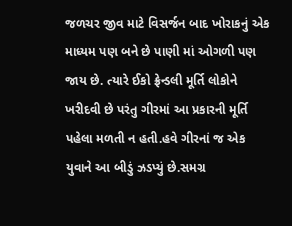જળચર જીવ માટે વિસર્જન બાદ ખોરાકનું એક માધ્યમ પણ બને છે પાણી માં ઓગળી પણ જાય છે. ત્યારે ઈકો ફ્રેન્ડલી મૂર્તિ લોકોને ખરીદવી છે પરંતુ ગીરમાં આ પ્રકારની મૂર્તિ પહેલા મળતી ન હતી.હવે ગીરનાં જ એક યુવાને આ બીડું ઝડપ્યું છે.સમગ્ર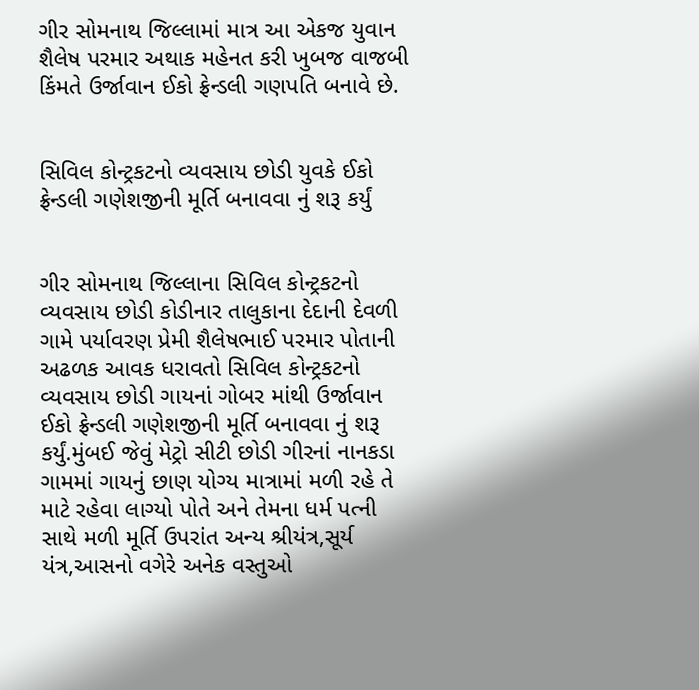ગીર સોમનાથ જિલ્લામાં માત્ર આ એકજ યુવાન શૈલેષ પરમાર અથાક મહેનત કરી ખુબજ વાજબી કિંમતે ઉર્જાવાન ઈકો ફ્રેન્ડલી ગણપતિ બનાવે છે.


સિવિલ કોન્ટ્રકટનો વ્યવસાય છોડી યુવકે ઈકો ફ્રેન્ડલી ગણેશજીની મૂર્તિ બનાવવા નું શરૂ કર્યું


ગીર સોમનાથ જિલ્લાના સિવિલ કોન્ટ્રકટનો વ્યવસાય છોડી કોડીનાર તાલુકાના દેદાની દેવળી ગામે પર્યાવરણ પ્રેમી શૈલેષભાઈ પરમાર પોતાની અઢળક આવક ધરાવતો સિવિલ કોન્ટ્રકટનો વ્યવસાય છોડી ગાયનાં ગોબર માંથી ઉર્જાવાન ઈકો ફ્રેન્ડલી ગણેશજીની મૂર્તિ બનાવવા નું શરૂ કર્યું.મુંબઈ જેવું મેટ્રો સીટી છોડી ગીરનાં નાનકડા ગામમાં ગાયનું છાણ યોગ્ય માત્રામાં મળી રહે તે માટે રહેવા લાગ્યો પોતે અને તેમના ધર્મ પત્ની સાથે મળી મૂર્તિ ઉપરાંત અન્ય શ્રીયંત્ર,સૂર્ય યંત્ર,આસનો વગેરે અનેક વસ્તુઓ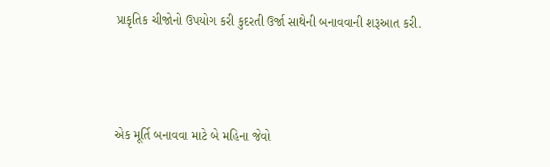પ્રાકૃતિક ચીજોનો ઉપયોગ કરી કુદરતી ઉર્જા સાથેની બનાવવાની શરૂઆત કરી.



એક મૂર્તિ બનાવવા માટે બે મહિના જેવો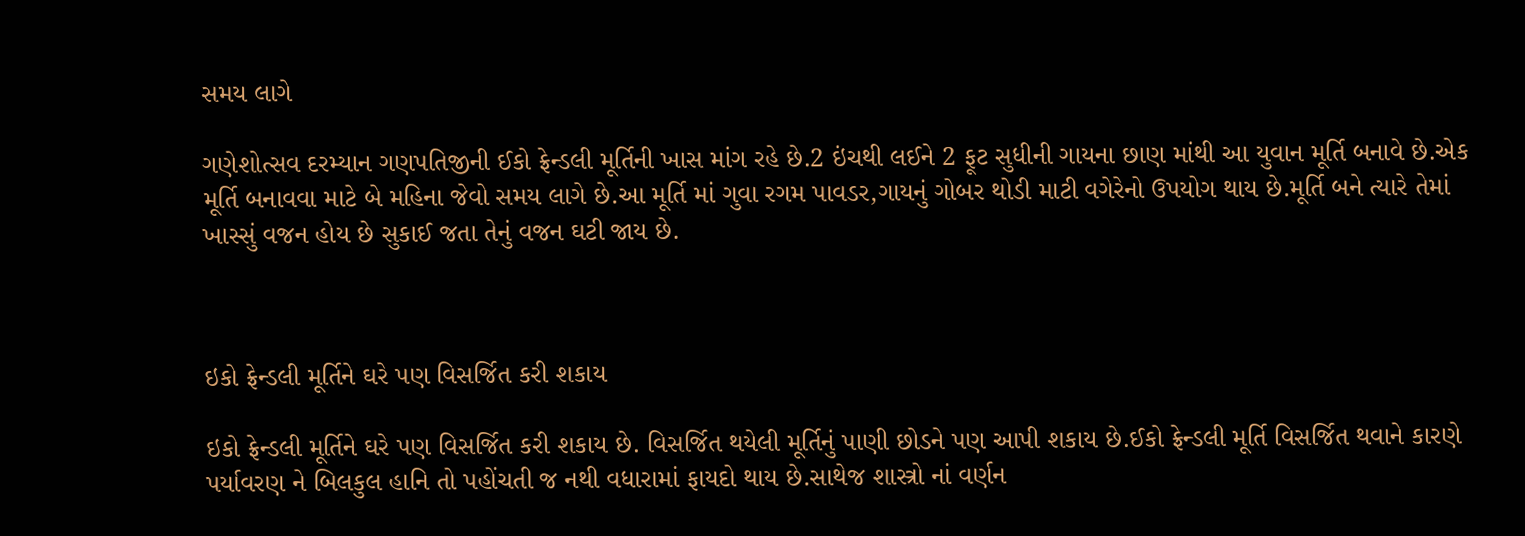સમય લાગે

ગણેશોત્સવ દરમ્યાન ગણપતિજીની ઈકો ફ્રેન્ડલી મૂર્તિની ખાસ માંગ રહે છે.2 ઇંચથી લઈને 2 ફૂટ સુધીની ગાયના છાણ માંથી આ યુવાન મૂર્તિ બનાવે છે.એક મૂર્તિ બનાવવા માટે બે મહિના જેવો સમય લાગે છે.આ મૂર્તિ માં ગુવા રગમ પાવડર,ગાયનું ગોબર થોડી માટી વગેરેનો ઉપયોગ થાય છે.મૂર્તિ બને ત્યારે તેમાં ખાસ્સું વજન હોય છે સુકાઈ જતા તેનું વજન ઘટી જાય છે.



ઇકો ફ્રેન્ડલી મૂર્તિને ઘરે પણ વિસર્જિત કરી શકાય

ઇકો ફ્રેન્ડલી મૂર્તિને ઘરે પણ વિસર્જિત કરી શકાય છે. વિસર્જિત થયેલી મૂર્તિનું પાણી છોડને પણ આપી શકાય છે.ઈકો ફ્રેન્ડલી મૂર્તિ વિસર્જિત થવાને કારણે પર્યાવરણ ને બિલકુલ હાનિ તો પહોંચતી જ નથી વધારામાં ફાયદો થાય છે.સાથેજ શાસ્ત્રો નાં વર્ણન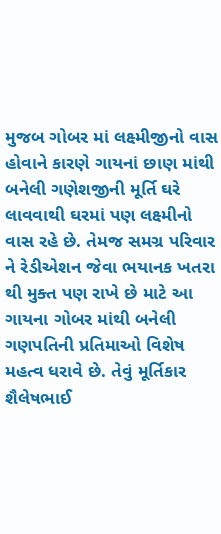મુજબ ગોબર માં લક્ષ્મીજીનો વાસ હોવાને કારણે ગાયનાં છાણ માંથી બનેલી ગણેશજીની મૂર્તિ ઘરે લાવવાથી ઘરમાં પણ લક્ષ્મીનો વાસ રહે છે. તેમજ સમગ્ર પરિવાર ને રેડીએશન જેવા ભયાનક ખતરા થી મુક્ત પણ રાખે છે માટે આ ગાયના ગોબર માંથી બનેલી ગણપતિની પ્રતિમાઓ વિશેષ મહત્વ ધરાવે છે. તેવું મૂર્તિકાર શૈલેષભાઈ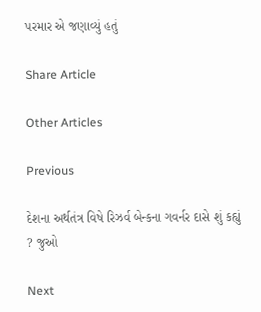પરમાર એ જણાવ્યું હતું

Share Article

Other Articles

Previous

દેશના અર્થતંત્ર વિષે રિઝર્વ બેન્કના ગવર્નર દાસે શું કહ્યું ? જુઓ

Next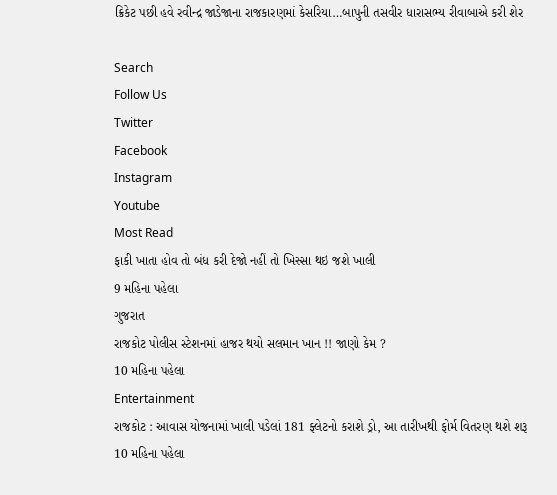ક્રિકેટ પછી હવે રવીન્દ્ર જાડેજાના રાજકારણમાં કેસરિયા…બાપુની તસવીર ધારાસભ્ય રીવાબાએ કરી શેર

Search
Follow Us
Twitter
Facebook
Instagram
Youtube
Most Read
ફાકી ખાતા હોવ તો બંધ કરી દેજો નહીં તો ખિસ્સા થઇ જશે ખાલી
9 મહિના પહેલા
ગુજરાત
રાજકોટ પોલીસ સ્ટેશનમાં હાજર થયો સલમાન ખાન !! જાણો કેમ ?
10 મહિના પહેલા
Entertainment
રાજકોટ : આવાસ યોજનામાં ખાલી પડેલાં 181 ફ્લેટનો કરાશે ડ્રો, આ તારીખથી ફોર્મ વિતરણ થશે શરૂ
10 મહિના પહેલા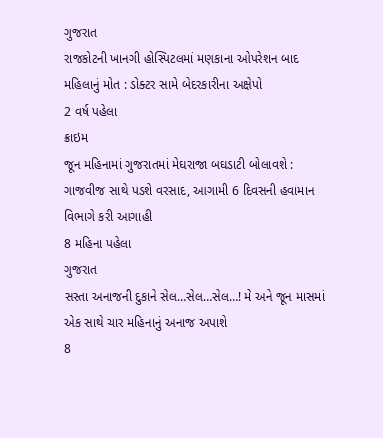ગુજરાત
રાજકોટની ખાનગી હોસ્પિટલમાં મણકાના ઓપરેશન બાદ મહિલાનું મોત : ડોક્ટર સામે બેદરકારીના અક્ષેપો
2 વર્ષ પહેલા
ક્રાઇમ
જૂન મહિનામાં ગુજરાતમાં મેઘરાજા બઘડાટી બોલાવશે : ગાજવીજ સાથે પડશે વરસાદ, આગામી 6 દિવસની હવામાન વિભાગે કરી આગાહી
8 મહિના પહેલા
ગુજરાત
સસ્તા અનાજની દુકાને સેલ…સેલ…સેલ…! મે અને જૂન માસમાં એક સાથે ચાર મહિનાનું અનાજ અપાશે
8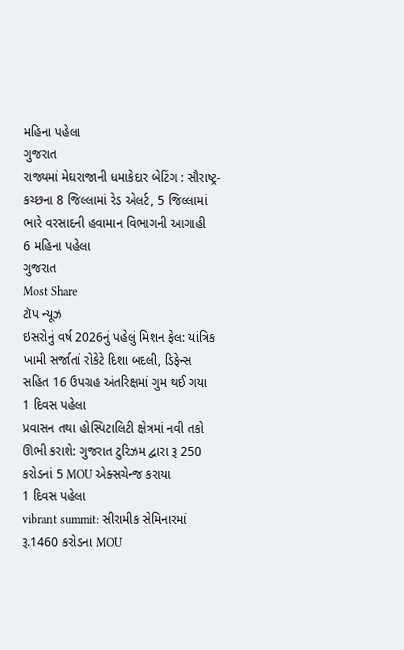મહિના પહેલા
ગુજરાત
રાજ્યમાં મેઘરાજાની ધમાકેદાર બેટિંગ : સૌરાષ્ટ્ર-કચ્છના 8 જિલ્લામાં રેડ એલર્ટ, 5 જિલ્લામાં ભારે વરસાદની હવામાન વિભાગની આગાહી
6 મહિના પહેલા
ગુજરાત
Most Share
ટૉપ ન્યૂઝ
ઇસરોનું વર્ષ 2026નું પહેલું મિશન ફેલ: યાંત્રિક ખામી સર્જાતાં રોકેટે દિશા બદલી, ડિફેન્સ સહિત 16 ઉપગ્રહ અંતરિક્ષમાં ગુમ થઈ ગયા
1 દિવસ પહેલા
પ્રવાસન તથા હોસ્પિટાલિટી ક્ષેત્રમાં નવી તકો ઊભી કરાશે: ગુજરાત ટુરિઝમ દ્વારા રૂ 250 કરોડનાં 5 MOU એક્સચેન્જ કરાયા
1 દિવસ પહેલા
vibrant summit: સીરામીક સેમિનારમાં રૂ.1460 કરોડના MOU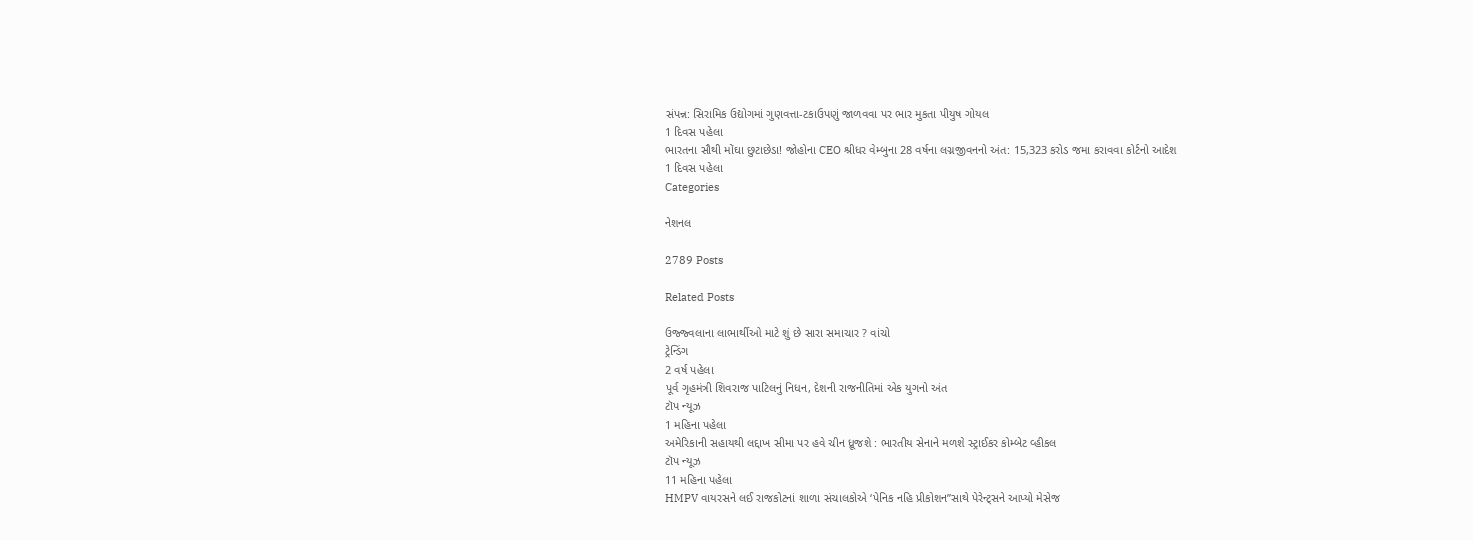સંપન્ન: સિરામિક ઉદ્યોગમાં ગુણવત્તા-ટકાઉપણું જાળવવા પર ભાર મુકતા પીયુષ ગોયલ
1 દિવસ પહેલા
ભારતના સૌથી મોંઘા છુટાછેડા! જોહોના CEO શ્રીધર વેમ્બુના 28 વર્ષના લગ્નજીવનનો અંત: 15,323 કરોડ જમા કરાવવા કોર્ટનો આદેશ
1 દિવસ પહેલા
Categories

નેશનલ

2789 Posts

Related Posts

ઉજ્જ્વલાના લાભાર્થીઓ માટે શું છે સારા સમાચાર ? વાંચો
ટ્રેન્ડિંગ
2 વર્ષ પહેલા
પૂર્વ ગૃહમંત્રી શિવરાજ પાટિલનું નિધન, દેશની રાજનીતિમાં એક યુગનો અંત
ટૉપ ન્યૂઝ
1 મહિના પહેલા
અમેરિકાની સહાયથી લદ્દાખ સીમા પર હવે ચીન ધ્રૂજશે : ભારતીય સેનાને મળશે સ્ટ્રાઈકર કોમ્બેટ વ્હીકલ
ટૉપ ન્યૂઝ
11 મહિના પહેલા
HMPV વાયરસને લઈ રાજકોટનાં શાળા સંચાલકોએ ‘પેનિક નહિ પ્રીકોશન”સાથે પેરેન્ટ્સને આપ્યો મેસેજ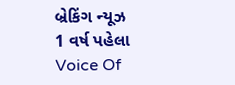બ્રેકિંગ ન્યૂઝ
1 વર્ષ પહેલા
Voice Of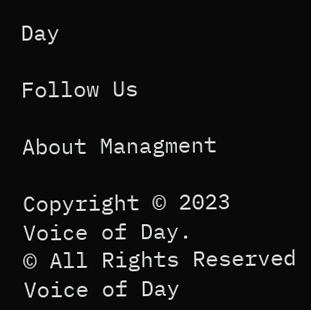Day

Follow Us

About Managment

Copyright © 2023 Voice of Day.
© All Rights Reserved Voice of Day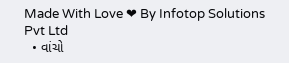Made With Love ❤ By Infotop Solutions Pvt Ltd
  • વાંચો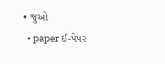• જુઓ
  • paper ઈ-પેપર